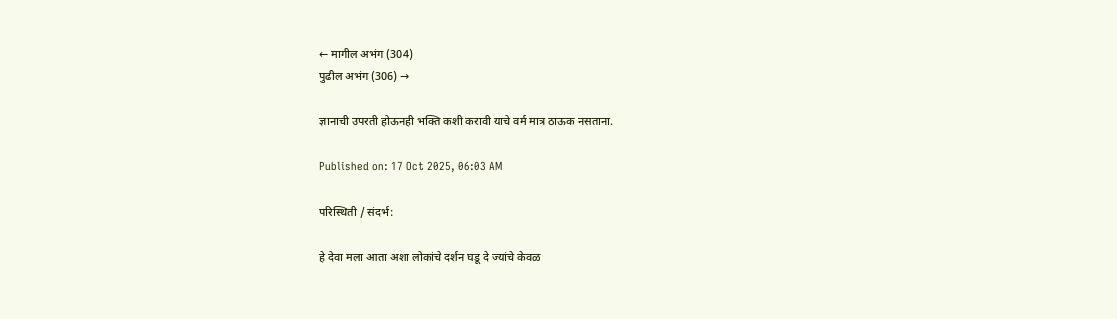← मागील अभंग (304)
पुढील अभंग (306) →

ज्ञानाची उपरती होऊनही भक्ति कशी करावी याचे वर्म मात्र ठाऊक नसताना.

Published on: 17 Oct 2025, 06:03 AM

परिस्थिती / संदर्भ:

हे देवा मला आता अशा लोकांचे दर्शन घडू दे ज्यांचे केवळ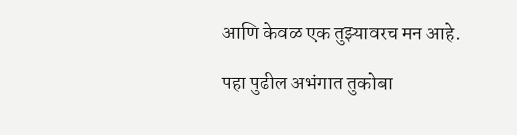आणि केवळ एक तुझ्यावरच मन आहे.

पहा पुढील अभंगात तुकोबा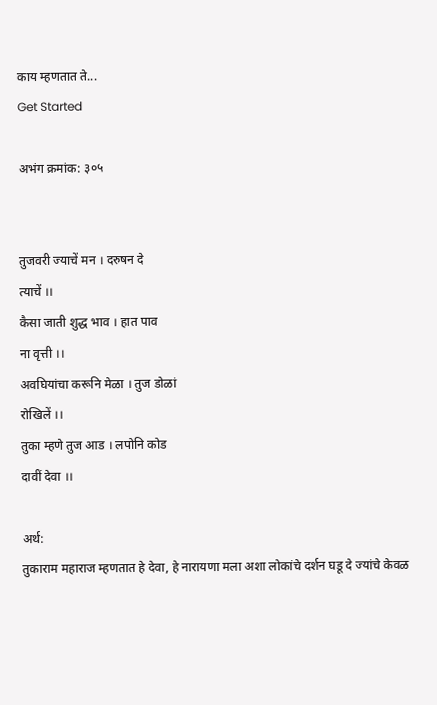काय म्हणतात ते...
Get Started

अभंग क्रमांक: ३०५


तुजवरी ज्याचें मन । दरुषन दे
त्याचें ।।
कैसा जाती शुद्ध भाव । हात पाव
ना वृत्ती ।।
अवघियांचा करूनि मेळा । तुज डोळां
रोखिलें ।।
तुका म्हणे तुज आड । लपोनि कोड
दावीं देवा ।।

अर्थ:
तुकाराम महाराज म्हणतात हे देवा, हे नारायणा मला अशा लोकांचे दर्शन घडू दे ज्यांचे केवळ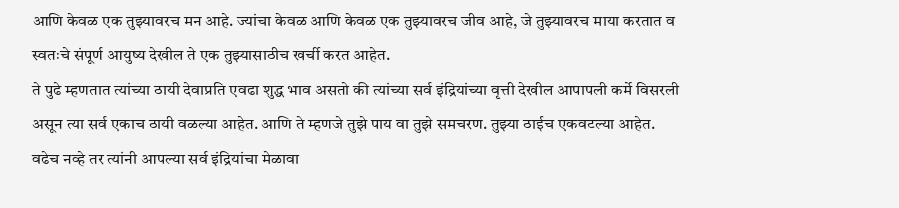आणि केवळ एक तुझ्यावरच मन आहे. ज्यांचा केवळ आणि केवळ एक तुझ्यावरच जीव आहे, जे तुझ्यावरच माया करतात व स्वतःचे संपूर्ण आयुष्य देखील ते एक तुझ्यासाठीच खर्ची करत आहेत.
ते पुढे म्हणतात त्यांच्या ठायी देवाप्रति एवढा शुद्ध भाव असतो की त्यांच्या सर्व इंद्रियांच्या वृत्ती देखील आपापली कर्मे विसरली असून त्या सर्व एकाच ठायी वळल्या आहेत. आणि ते म्हणजे तुझे पाय वा तुझे समचरण. तुझ्या ठाईच एकवटल्या आहेत.
वढेच नव्हे तर त्यांनी आपल्या सर्व इंद्रियांचा मेळावा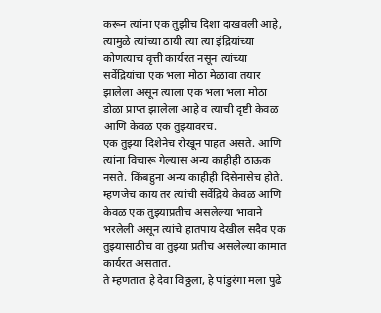करून त्यांना एक तुझीच दिशा दाखवली आहे, त्यामुळे त्यांच्या ठायी त्या त्या इंद्रियांच्या कोणत्याच वृत्ती कार्यरत नसून त्यांच्या सर्वेद्रियांचा एक भला मोठा मेळावा तयार झालेला असून त्याला एक भला भला मोठा डोळा प्राप्त झालेला आहे व त्याची दृष्टी केवळ आणि केवळ एक तुझ्यावरच.
एक तुझ्या दिशेनेच रोखून पाहत असते. आणि त्यांना विचारू गेल्यास अन्य काहीही ठाऊक नसते. किंबहुना अन्य काहीही दिसेनासेच होते.
म्हणजेच काय तर त्यांची सर्वेद्रिये केवळ आणि केवळ एक तुझ्याप्रतीच असलेल्या भावाने भरलेली असून त्यांचे हातपाय देखील सदैव एक तुझ्यासाठीच वा तुझ्या प्रतीच असलेल्या कामात कार्यरत असतात.
ते म्हणतात हे देवा विठ्ठला, हे पांडुरंगा मला पुढे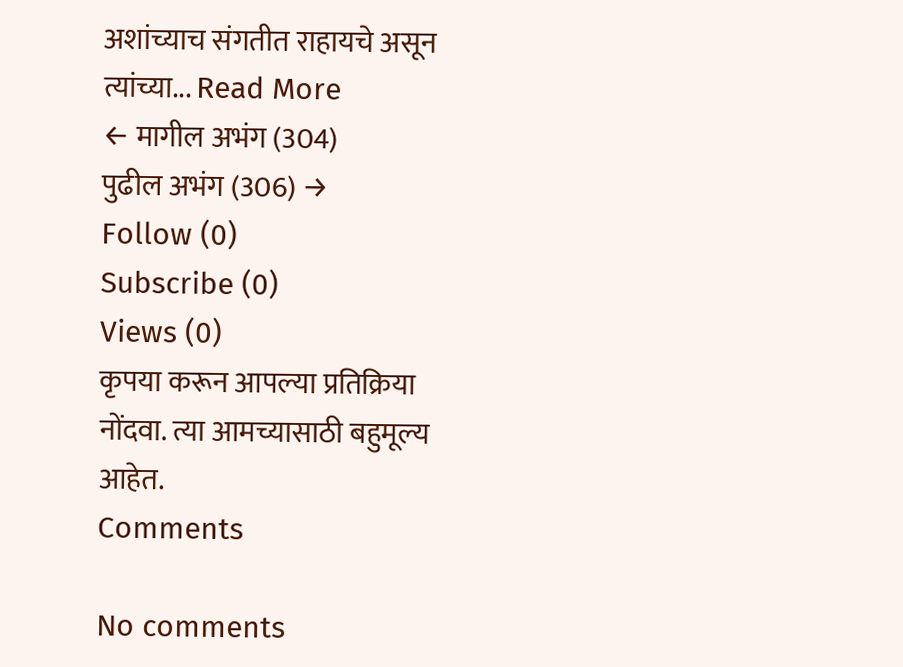अशांच्याच संगतीत राहायचे असून त्यांच्या... Read More
← मागील अभंग (304)
पुढील अभंग (306) →
Follow (0)
Subscribe (0)
Views (0)
कृपया करून आपल्या प्रतिक्रिया नोंदवा. त्या आमच्यासाठी बहुमूल्य आहेत.
Comments

No comments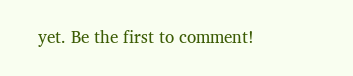yet. Be the first to comment!